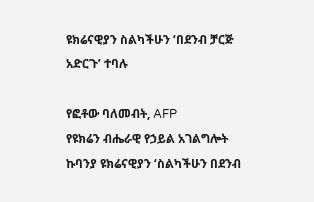ዩክሬናዊያን ስልካችሁን ‘በደንብ ቻርጅ አድርጉ’ ተባሉ

የፎቶው ባለመብት, AFP
የዩክሬን ብሔራዊ የኃይል አገልግሎት ኩባንያ ዩክሬናዊያን ‘ስልካችሁን በደንብ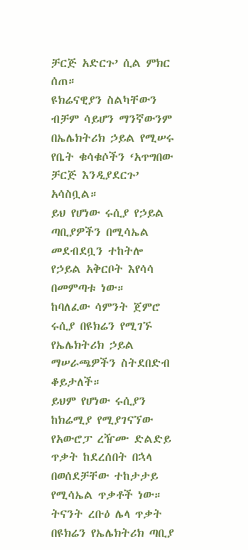ቻርጅ አድርጉ’ ሲል ምክር ሰጠ።
ዩክሬናዊያን ስልካቸውን ብቻም ሳይሆን ማንኛውንም በኤሌክትሪክ ኃይል የሚሠሩ የቤት ቁሳቁሶችን ‘አጥግበው ቻርጅ እንዲያደርጉ’ አሳስቧል።
ይህ የሆነው ሩሲያ የኃይል ጣቢያዎችን በሚሳኤል መደብደቧን ተከትሎ የኃይል አቅርቦት እየሳሳ በመምጣቱ ነው።
ከባለፈው ሳምንት ጀምሮ ሩሲያ በዩክሬን የሚገኙ የኤሌክትሪክ ኃይል ማሠራጫዎችን ስትደበድብ ቆይታለች።
ይህም የሆነው ሩሲያን ከክሬሚያ የሚያገናኘው የአውሮፓ ረዥሙ ድልድይ ጥቃት ከደረሰበት በኋላ በወሰደቻቸው ተከታታይ የሚሳኤል ጥቃቶች ነው።
ትናንት ረቡዕ ሌላ ጥቃት በዩክሬን የኤሌክትሪክ ጣቢያ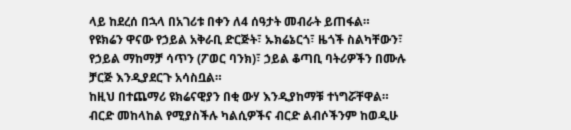ላይ ከደረሰ በኋላ በአገሪቱ በቀን ለ4 ሰዓታት መብራት ይጠፋል።
የዩክሬን ዋናው የኃይል አቅራቢ ድርጅት፣ ኡክሬኔርጎ፣ ዜጎች ስልካቸውን፣ የኃይል ማከማቻ ሳጥን (ፖወር ባንክ)፣ ኃይል ቆጣቢ ባትሪዎችን በሙሉ ቻርጅ እንዲያደርጉ አሳስቧል።
ከዚህ በተጨማሪ ዩክሬናዊያን በቂ ውሃ እንዲያከማቹ ተነግሯቸዋል።
ብርድ መከላከል የሚያስችሉ ካልሲዎችና ብርድ ልብሶችንም ከወዲሁ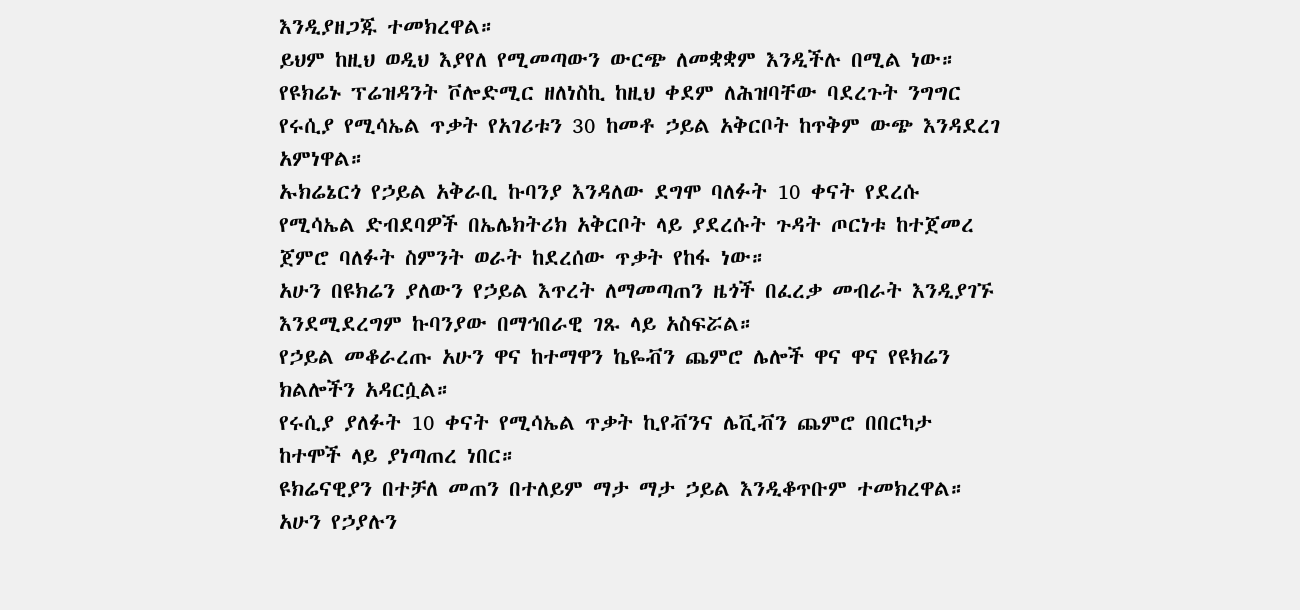እንዲያዘጋጁ ተመክረዋል።
ይህም ከዚህ ወዲህ እያየለ የሚመጣውን ውርጭ ለመቋቋም እንዲችሉ በሚል ነው።
የዩክሬኑ ፕሬዝዳንት ቮሎድሚር ዘለነስኪ ከዚህ ቀደም ለሕዝባቸው ባደረጉት ንግግር የሩሲያ የሚሳኤል ጥቃት የአገሪቱን 30 ከመቶ ኃይል አቅርቦት ከጥቅም ውጭ እንዳደረገ አምነዋል።
ኡክሬኔርጎ የኃይል አቅራቢ ኩባንያ እንዳለው ደግሞ ባለፉት 10 ቀናት የደረሱ የሚሳኤል ድብደባዎች በኤሌክትሪክ አቅርቦት ላይ ያደረሱት ጉዳት ጦርነቱ ከተጀመረ ጀምሮ ባለፉት ስምንት ወራት ከደረሰው ጥቃት የከፋ ነው።
አሁን በዩክሬን ያለውን የኃይል እጥረት ለማመጣጠን ዜጎች በፈረቃ መብራት እንዲያገኙ እንደሚደረግም ኩባንያው በማኅበራዊ ገጹ ላይ አስፍሯል።
የኃይል መቆራረጡ አሁን ዋና ከተማዋን ኬዬቭን ጨምሮ ሌሎች ዋና ዋና የዩክሬን ክልሎችን አዳርሷል።
የሩሲያ ያለፉት 10 ቀናት የሚሳኤል ጥቃት ኪየቭንና ሌቪቭን ጨምሮ በበርካታ ከተሞች ላይ ያነጣጠረ ነበር።
ዩክሬናዊያን በተቻለ መጠን በተለይም ማታ ማታ ኃይል እንዲቆጥቡም ተመክረዋል።
አሁን የኃያሉን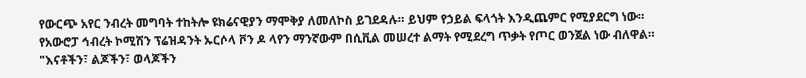የውርጭ አየር ንብረት መግባት ተከትሎ ዩክሬናዊያን ማሞቅያ ለመለኮስ ይገደዳሉ። ይህም የኃይል ፍላጎት እንዲጨምር የሚያደርግ ነው።
የአውሮፓ ኅብረት ኮሚሽን ፕሬዝዳንት ኡርሶላ ቮን ዶ ላየን ማንኛውም በሲቪል መሠረተ ልማት የሚደረግ ጥቃት የጦር ወንጀል ነው ብለዋል።
"እናቶችን፣ ልጆችን፣ ወላጆችን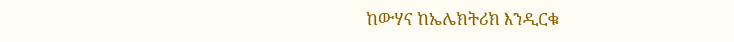ከውሃና ከኤሌክትሪክ እንዲርቁ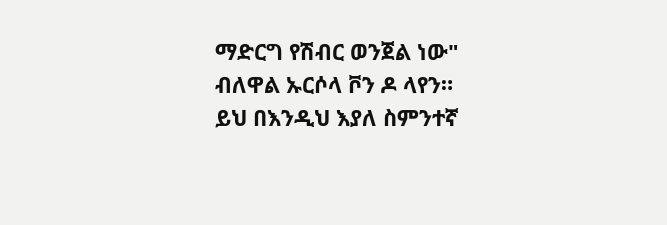ማድርግ የሽብር ወንጀል ነው" ብለዋል ኡርሶላ ቮን ዶ ላየን።
ይህ በእንዲህ እያለ ስምንተኛ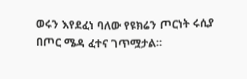ወሩን እየደፈነ ባለው የዩክሬን ጦርነት ሩሲያ በጦር ሜዳ ፈተና ገጥሟታል።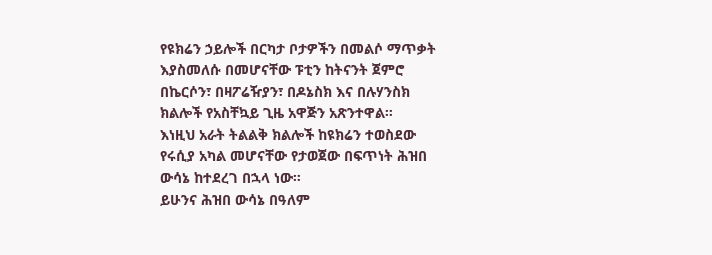የዩክሬን ኃይሎች በርካታ ቦታዎችን በመልሶ ማጥቃት እያስመለሱ በመሆናቸው ፑቲን ከትናንት ጀምሮ በኬርሶን፣ በዛፖሬዥያን፣ በዶኔስክ እና በሉሃንስክ ክልሎች የአስቸኳይ ጊዜ አዋጅን አጽንተዋል።
እነዚህ አራት ትልልቅ ክልሎች ከዩክሬን ተወስደው የሩሲያ አካል መሆናቸው የታወጀው በፍጥነት ሕዝበ ውሳኔ ከተደረገ በኋላ ነው።
ይሁንና ሕዝበ ውሳኔ በዓለም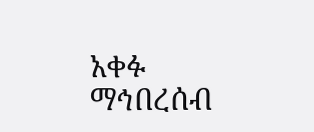አቀፉ ማኅበረሰብ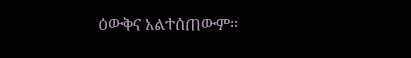ዕውቅና አልተሰጠውም።